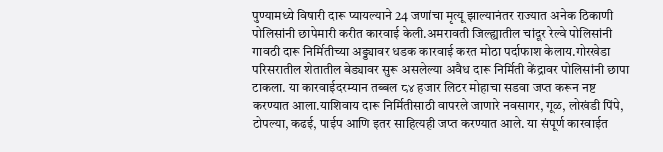पुण्यामध्ये विषारी दारू प्यायल्याने 24 जणांचा मृत्यू झाल्यानंतर राज्यात अनेक ठिकाणी पोलिसांनी छापेमारी करीत कारवाई केली.अमरावती जिल्ह्यातील चांदूर रेल्वे पोलिसांनी गावठी दारू निर्मितीच्या अड्ड्यावर धडक कारवाई करत मोठा पर्दाफाश केलाय.गोरखेडा परिसरातील शेतातील बेड्यावर सुरू असलेल्या अवैध दारू निर्मिती केंद्रावर पोलिसांनी छापा टाकला. या कारवाईदरम्यान तब्बल ८४ हजार लिटर मोहाचा सडवा जप्त करून नष्ट करण्यात आला.याशिवाय दारू निर्मितीसाठी वापरले जाणारे नवसागर, गूळ, लोखंडी पिंपे, टोपल्या, कढई, पाईप आणि इतर साहित्यही जप्त करण्यात आले. या संपूर्ण कारवाईत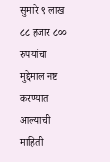सुमारे ९ लाख ८८ हजार ८०० रुपयांचा मुद्देमाल नष्ट करण्यात आल्याची माहिती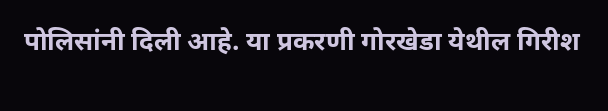पोलिसांनी दिली आहे. या प्रकरणी गोरखेडा येथील गिरीश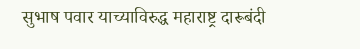सुभाष पवार याच्याविरुद्ध महाराष्ट्र दारूबंदी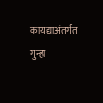कायद्याअंतर्गत गुन्हा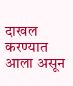दाखल करण्यात आला असून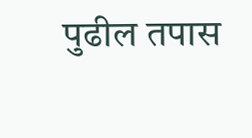पुढील तपास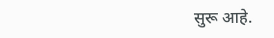सुरू आहे.